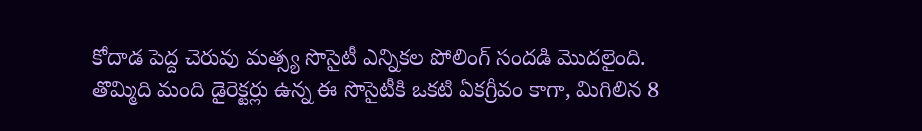కోదాడ పెద్ద చెరువు మత్స్య సొసైటీ ఎన్నికల పోలింగ్ సందడి మొదలైంది. తొమ్మిది మంది డైరెక్టర్లు ఉన్న ఈ సొసైటీకి ఒకటి ఏకగ్రీవం కాగా, మిగిలిన 8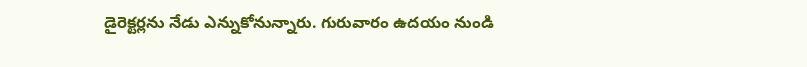డైరెక్టర్లను నేడు ఎన్నుకోనున్నారు. గురువారం ఉదయం నుండి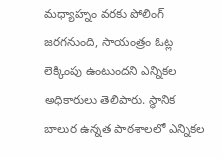మధ్యాహ్నం వరకు పోలింగ్ జరగనుంది, సాయంత్రం ఓట్ల లెక్కింపు ఉంటుందని ఎన్నికల అధికారులు తెలిపారు. స్థానిక బాలుర ఉన్నత పాఠశాలలో ఎన్నికల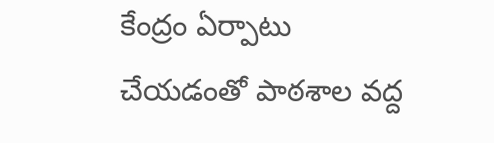కేంద్రం ఏర్పాటు చేయడంతో పాఠశాల వద్ద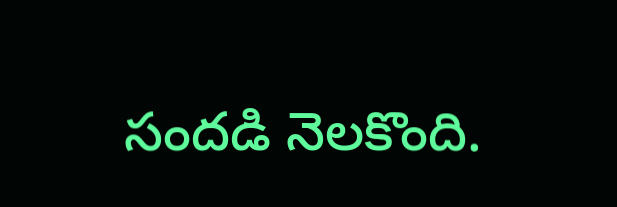సందడి నెలకొంది.